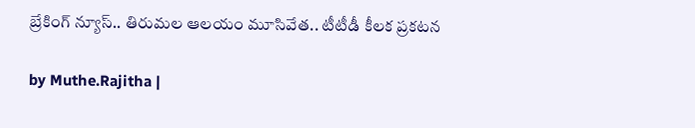బ్రేకింగ్ న్యూస్.. తిరుమల ఆలయం మూసివేత.. టీటీడీ కీలక ప్రకటన

by Muthe.Rajitha |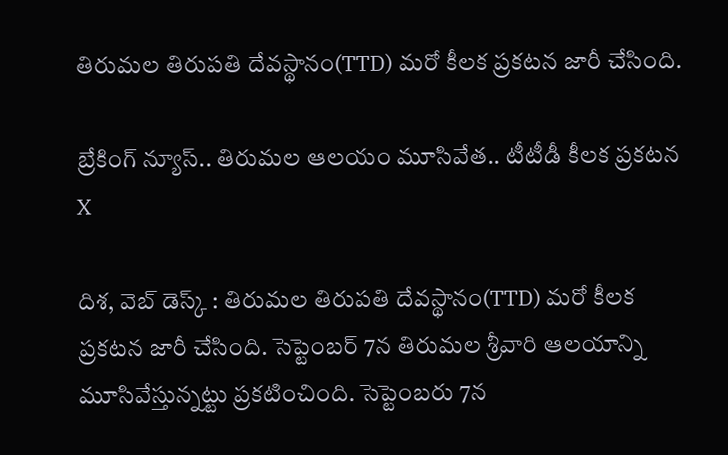తిరుమల తిరుపతి దేవస్థానం(TTD) మరో కీలక ప్రకటన జారీ చేసింది.

బ్రేకింగ్ న్యూస్.. తిరుమల ఆలయం మూసివేత.. టీటీడీ కీలక ప్రకటన
X

దిశ, వెబ్ డెస్క్ : తిరుమల తిరుపతి దేవస్థానం(TTD) మరో కీలక ప్రకటన జారీ చేసింది. సెప్టెంబర్ 7న తిరుమల శ్రీవారి ఆలయాన్ని మూసివేస్తున్నట్టు ప్రకటించింది. సెప్టెంబరు 7న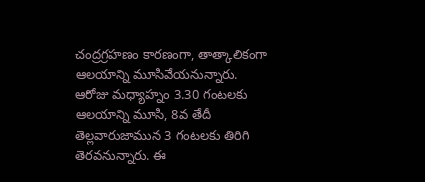చంద్రగ్రహణం కారణంగా, తాత్కాలికంగా ఆలయాన్ని మూసివేయనున్నారు. ఆరోజు మధ్యాహ్నం 3.30 గంటలకు ఆలయాన్ని మూసి, 8వ తేదీ తెల్లవారుజామున 3 గంటలకు తిరిగి తెరవనున్నారు. ఈ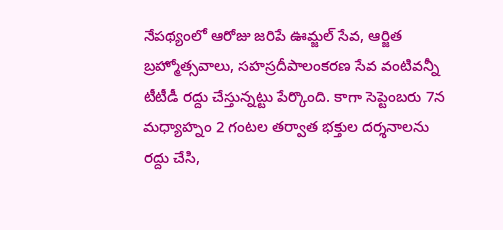నేపథ్యంలో ఆరోజు జరిపే ఊమ్జల్ సేవ, ఆర్జిత బ్రహ్మోత్సవాలు, సహస్రదీపాలంకరణ సేవ వంటివన్నీ టీటీడీ రద్దు చేస్తున్నట్టు పేర్కొంది. కాగా సెప్టెంబరు 7న మధ్యాహ్నం 2 గంటల తర్వాత భక్తుల దర్శనాలను రద్దు చేసి,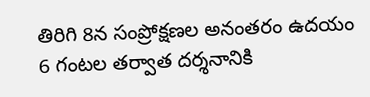తిరిగి 8న సంప్రోక్షణల అనంతరం ఉదయం 6 గంటల తర్వాత దర్శనానికి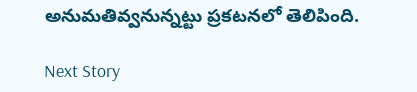అనుమతివ్వనున్నట్టు ప్రకటనలో తెలిపింది.

Next Story